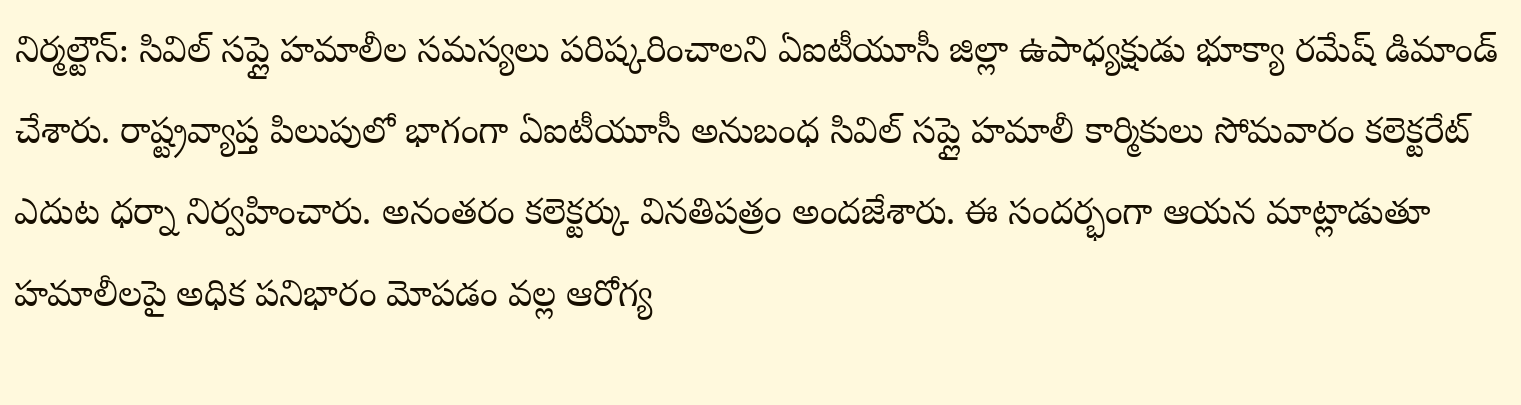నిర్మల్టౌన్: సివిల్ సప్లై హమాలీల సమస్యలు పరిష్కరించాలని ఏఐటీయూసీ జిల్లా ఉపాధ్యక్షుడు భూక్యా రమేష్ డిమాండ్ చేశారు. రాష్ట్రవ్యాప్త పిలుపులో భాగంగా ఏఐటీయూసీ అనుబంధ సివిల్ సప్లై హమాలీ కార్మికులు సోమవారం కలెక్టరేట్ ఎదుట ధర్నా నిర్వహించారు. అనంతరం కలెక్టర్కు వినతిపత్రం అందజేశారు. ఈ సందర్భంగా ఆయన మాట్లాడుతూ హమాలీలపై అధిక పనిభారం మోపడం వల్ల ఆరోగ్య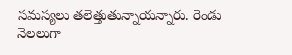సమస్యలు తలెత్తుతున్నాయన్నారు. రెండు నెలలుగా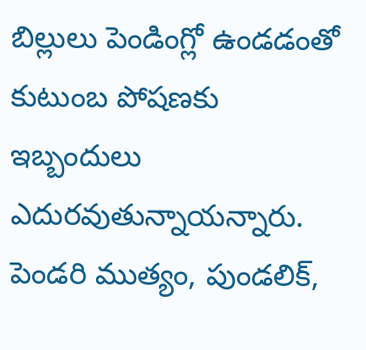బిల్లులు పెండింగ్లో ఉండడంతో కుటుంబ పోషణకు ఇబ్బందులు ఎదురవుతున్నాయన్నారు. పెండరి ముత్యం, పుండలిక్,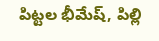పిట్టల భీమేష్, పిల్లి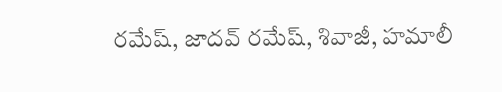రమేష్, జాదవ్ రమేష్, శివాజీ, హమాలీ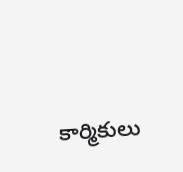కార్మికులు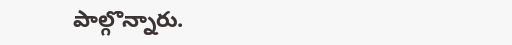పాల్గొన్నారు.